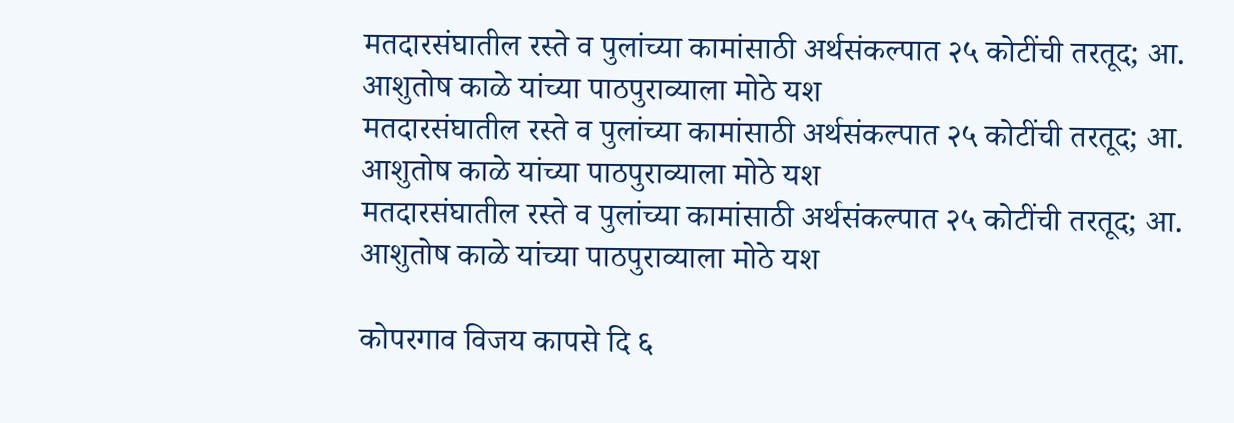मतदारसंघातील रस्ते व पुलांच्या कामांसाठी अर्थसंकल्पात २५ कोटींची तरतूद; आ. आशुतोष काळे यांच्या पाठपुराव्याला मोठे यश
मतदारसंघातील रस्ते व पुलांच्या कामांसाठी अर्थसंकल्पात २५ कोटींची तरतूद; आ. आशुतोष काळे यांच्या पाठपुराव्याला मोठे यश
मतदारसंघातील रस्ते व पुलांच्या कामांसाठी अर्थसंकल्पात २५ कोटींची तरतूद; आ. आशुतोष काळे यांच्या पाठपुराव्याला मोठे यश

कोपरगाव विजय कापसे दि ६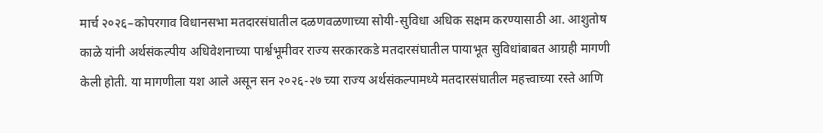मार्च २०२६–कोपरगाव विधानसभा मतदारसंघातील दळणवळणाच्या सोयी-सुविधा अधिक सक्षम करण्यासाठी आ. आशुतोष काळे यांनी अर्थसंकल्पीय अधिवेशनाच्या पार्श्वभूमीवर राज्य सरकारकडे मतदारसंघातील पायाभूत सुविधांबाबत आग्रही मागणी केली होती. या मागणीला यश आले असून सन २०२६-२७ च्या राज्य अर्थसंकल्पामध्ये मतदारसंघातील महत्त्वाच्या रस्ते आणि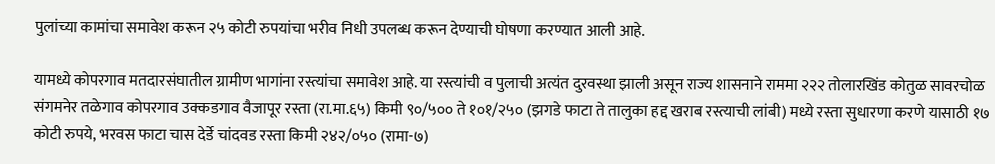पुलांच्या कामांचा समावेश करून २५ कोटी रुपयांचा भरीव निधी उपलब्ध करून देण्याची घोषणा करण्यात आली आहे.

यामध्ये कोपरगाव मतदारसंघातील ग्रामीण भागांना रस्त्यांचा समावेश आहे. या रस्त्यांची व पुलाची अत्यंत दुरवस्था झाली असून राज्य शासनाने राममा २२२ तोलारखिंड कोतुळ सावरचोळ संगमनेर तळेगाव कोपरगाव उक्कडगाव वैजापूर रस्ता (रा.मा.६५) किमी ९०/५०० ते १०१/२५० (झगडे फाटा ते तालुका हद्द खराब रस्त्याची लांबी) मध्ये रस्ता सुधारणा करणे यासाठी १७ कोटी रुपये, भरवस फाटा चास देर्डे चांदवड रस्ता किमी २४२/०५० (रामा-७)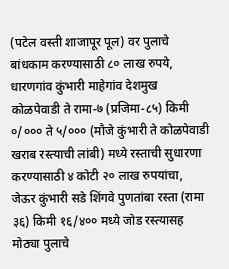(पटेल वस्ती शाजापूर पूल) वर पुलाचे बांधकाम करण्यासाठी ८० लाख रुपये, धारणगांव कुंभारी माहेगांव देशमुख कोळपेवाडी ते रामा-७ (प्रजिमा-८५) किमी ०/००० ते ५/००० (मौजे कुंभारी ते कोळपेवाडी खराब रस्त्याची लांबी) मध्ये रस्ताची सुधारणा करण्यासाठी ४ कोटी २० लाख रुपयांचा, जेऊर कुंभारी सडे शिंगवे पुणतांबा रस्ता (रामा ३६) किमी १६/४०० मध्ये जोड रस्त्यासह मोठ्या पुलाचे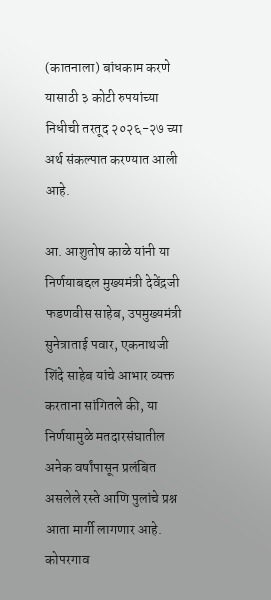(कातनाला) बांधकाम करणे यासाठी ३ कोटी रुपयांच्या निधीची तरतूद २०२६-२७ च्या अर्थ संकल्पात करण्यात आली आहे.

आ. आशुतोष काळे यांनी या निर्णयाबद्दल मुख्यमंत्री देवेंद्रजी फडणवीस साहेब, उपमुख्यमंत्री सुनेत्राताई पवार, एकनाथजी शिंदे साहेब यांचे आभार व्यक्त करताना सांगितले की, या निर्णयामुळे मतदारसंघातील अनेक वर्षांपासून प्रलंबित असलेले रस्ते आणि पुलांचे प्रश्न आता मार्गी लागणार आहे. कोपरगाव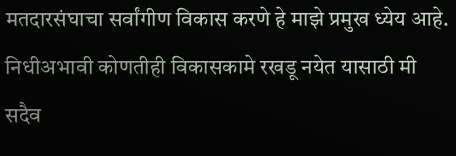मतदारसंघाचा सर्वांगीण विकास करणे हे माझे प्रमुख ध्येय आहे. निधीअभावी कोणतीही विकासकामे रखडू नयेत यासाठी मी सदैव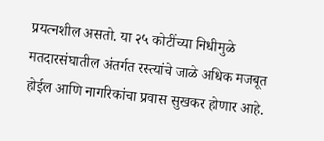प्रयत्नशील असतो. या २५ कोटींच्या निधीमुळे मतदारसंघातील अंतर्गत रस्त्यांचे जाळे अधिक मजबूत होईल आणि नागरिकांचा प्रवास सुखकर होणार आहे.